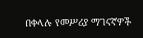በቀላሉ የመሥሪያ ማገናኛዎች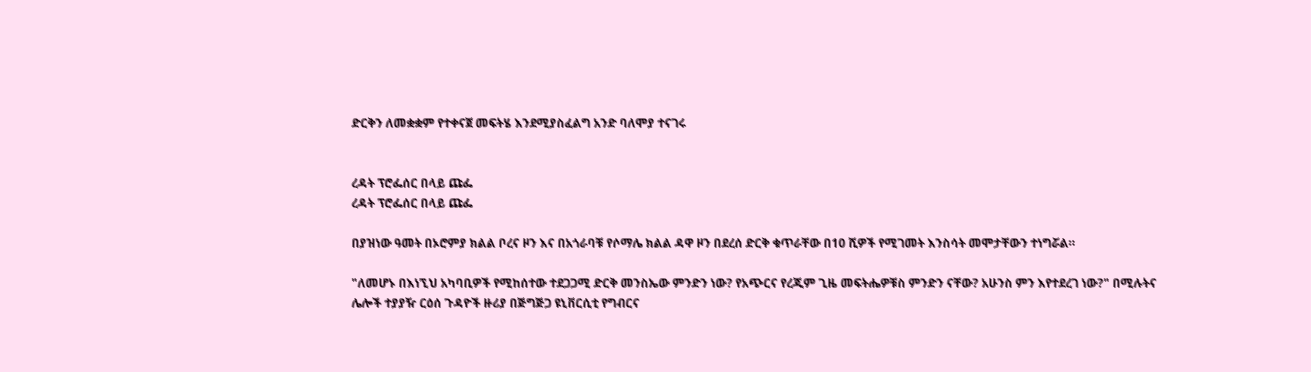ድርቅን ለመቋቋም የተቀናጀ መፍትሄ እንደሚያስፈልግ አንድ ባለሞያ ተናገሩ


ረዳት ፕሮፌሰር በላይ ጩፌ
ረዳት ፕሮፌሰር በላይ ጩፌ

በያዝነው ዓመት በኦሮምያ ክልል ቦረና ዞን እና በአጎራባቹ የሶማሌ ክልል ዳዋ ዞን በደረሰ ድርቅ ቁጥራቸው በ10 ሺዎች የሚገመት እንስሳት መሞታቸውን ተነግሯል።

"ለመሆኑ በእነኚህ አካባቢዎች የሚከሰተው ተደጋጋሚ ድርቅ መንስኤው ምንድን ነው? የአጭርና የረጂም ጊዜ መፍትሔዎቹስ ምንድን ናቸው? አሁንስ ምን እየተደረገ ነው?" በሚሉትና ሌሎች ተያያዥ ርዕሰ ጉዳዮች ዙሪያ በጅግጅጋ ዩኒቨርሲቲ የግብርና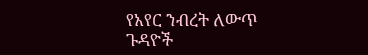የአየር ንብረት ለውጥ ጉዳዮች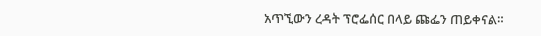አጥኚውን ረዳት ፕሮፌሰር በላይ ጩፌን ጠይቀናል።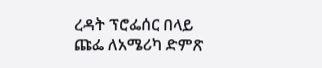ረዳት ፕሮፌሰር በላይ ጩፌ ለአሜሪካ ድምጽ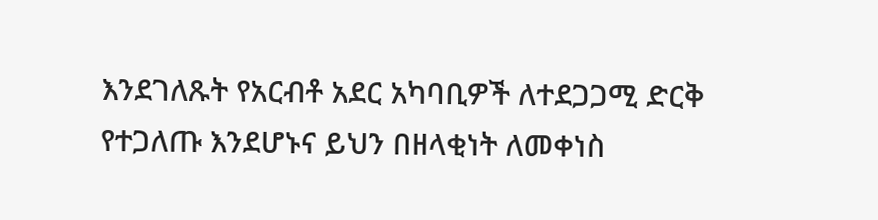እንደገለጹት የአርብቶ አደር አካባቢዎች ለተደጋጋሚ ድርቅ የተጋለጡ እንደሆኑና ይህን በዘላቂነት ለመቀነስ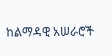ከልማዳዊ አሠራሮች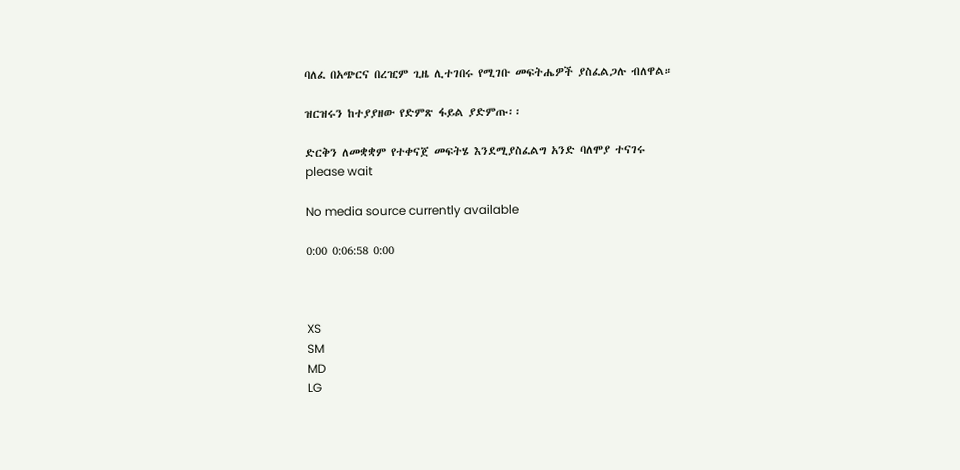ባለፈ በአጭርና በረዢም ጊዜ ሊተገበሩ የሚገቡ መፍትሔዎች ያስፈልጋሉ ብለዋል።

ዝርዝሩን ከተያያዘው የድምጽ ፋይል ያድምጡ፡፡

ድርቅን ለመቋቋም የተቀናጀ መፍትሄ እንደሚያስፈልግ አንድ ባለሞያ ተናገሩ
please wait

No media source currently available

0:00 0:06:58 0:00



XS
SM
MD
LG